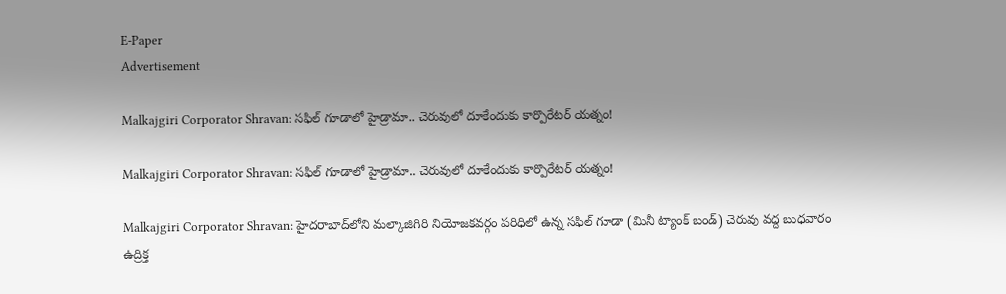E-Paper
Advertisement

Malkajgiri Corporator Shravan: సఫిల్ గూడాలో హైడ్రామా.. చెరువులో దూకేందుకు కార్పొరేటర్ యత్నం!

Malkajgiri Corporator Shravan: సఫిల్ గూడాలో హైడ్రామా.. చెరువులో దూకేందుకు కార్పొరేటర్ యత్నం!

Malkajgiri Corporator Shravan: హైదరాబాద్‌లోని మల్కాజిగిరి నియోజకవర్గం పరిధిలో ఉన్న సఫిల్ గూడా (మినీ ట్యాంక్ బండ్) చెరువు వద్ద బుధవారం ఉద్రిక్త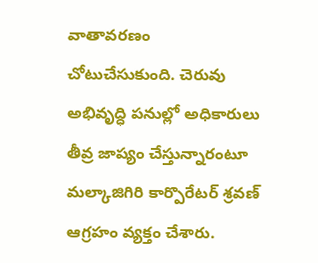వాతావరణం చోటుచేసుకుంది. చెరువు అభివృద్ధి పనుల్లో అధికారులు తీవ్ర జాప్యం చేస్తున్నారంటూ మల్కాజిగిరి కార్పొరేటర్ శ్రవణ్ ఆగ్రహం వ్యక్తం చేశారు.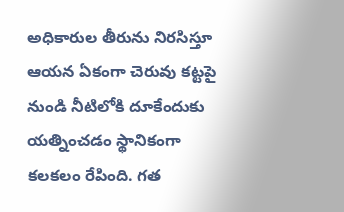అధికారుల తీరును నిరసిస్తూ ఆయన ఏకంగా చెరువు కట్టపై నుండి నీటిలోకి దూకేందుకు యత్నించడం స్థానికంగా కలకలం రేపింది. గత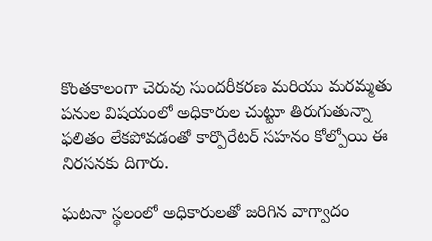కొంతకాలంగా చెరువు సుందరీకరణ మరియు మరమ్మతు పనుల విషయంలో అధికారుల చుట్టూ తిరుగుతున్నా ఫలితం లేకపోవడంతో కార్పొరేటర్ సహనం కోల్పోయి ఈ నిరసనకు దిగారు.

ఘటనా స్థలంలో అధికారులతో జరిగిన వాగ్వాదం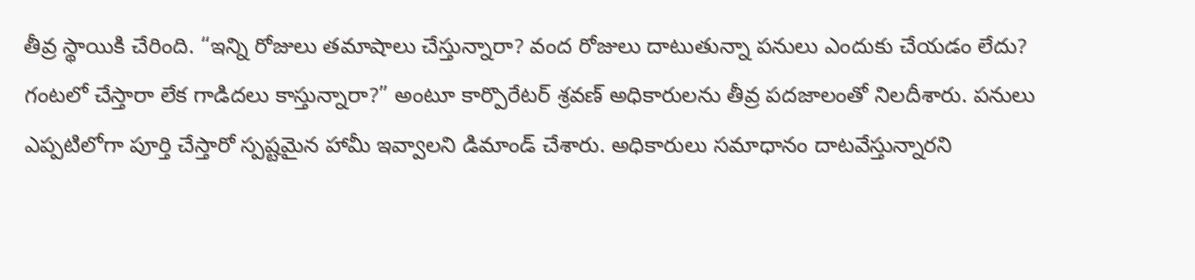తీవ్ర స్థాయికి చేరింది. “ఇన్ని రోజులు తమాషాలు చేస్తున్నారా? వంద రోజులు దాటుతున్నా పనులు ఎందుకు చేయడం లేదు? గంటలో చేస్తారా లేక గాడిదలు కాస్తున్నారా?” అంటూ కార్పొరేటర్ శ్రవణ్ అధికారులను తీవ్ర పదజాలంతో నిలదీశారు. పనులు ఎప్పటిలోగా పూర్తి చేస్తారో స్పష్టమైన హామీ ఇవ్వాలని డిమాండ్ చేశారు. అధికారులు సమాధానం దాటవేస్తున్నారని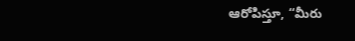ఆరోపిస్తూ, “మీరు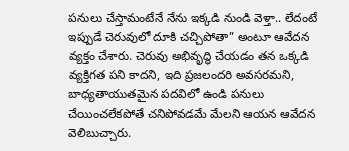పనులు చేస్తామంటేనే నేను ఇక్కడి నుండి వెళ్తా.. లేదంటే ఇప్పుడే చెరువులో దూకి చచ్చిపోతా” అంటూ ఆవేదన వ్యక్తం చేశారు. చెరువు అభివృద్ధి చేయడం తన ఒక్కడి వ్యక్తిగత పని కాదని, ఇది ప్రజలందరి అవసరమని, బాధ్యతాయుతమైన పదవిలో ఉండి పనులు చేయించలేకపోతే చనిపోవడమే మేలని ఆయన ఆవేదన వెలిబుచ్చారు.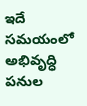ఇదే సమయంలో అభివృద్ధి పనుల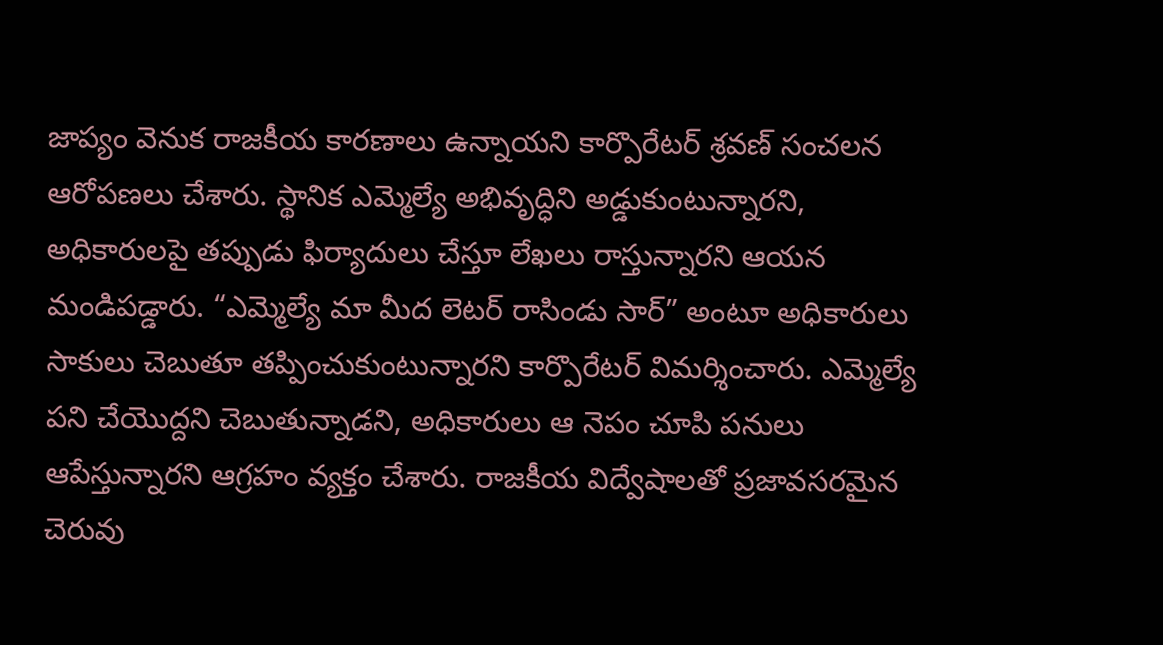జాప్యం వెనుక రాజకీయ కారణాలు ఉన్నాయని కార్పొరేటర్ శ్రవణ్ సంచలన ఆరోపణలు చేశారు. స్థానిక ఎమ్మెల్యే అభివృద్ధిని అడ్డుకుంటున్నారని, అధికారులపై తప్పుడు ఫిర్యాదులు చేస్తూ లేఖలు రాస్తున్నారని ఆయన మండిపడ్డారు. “ఎమ్మెల్యే మా మీద లెటర్ రాసిండు సార్” అంటూ అధికారులు సాకులు చెబుతూ తప్పించుకుంటున్నారని కార్పొరేటర్ విమర్శించారు. ఎమ్మెల్యే పని చేయొద్దని చెబుతున్నాడని, అధికారులు ఆ నెపం చూపి పనులు ఆపేస్తున్నారని ఆగ్రహం వ్యక్తం చేశారు. రాజకీయ విద్వేషాలతో ప్రజావసరమైన చెరువు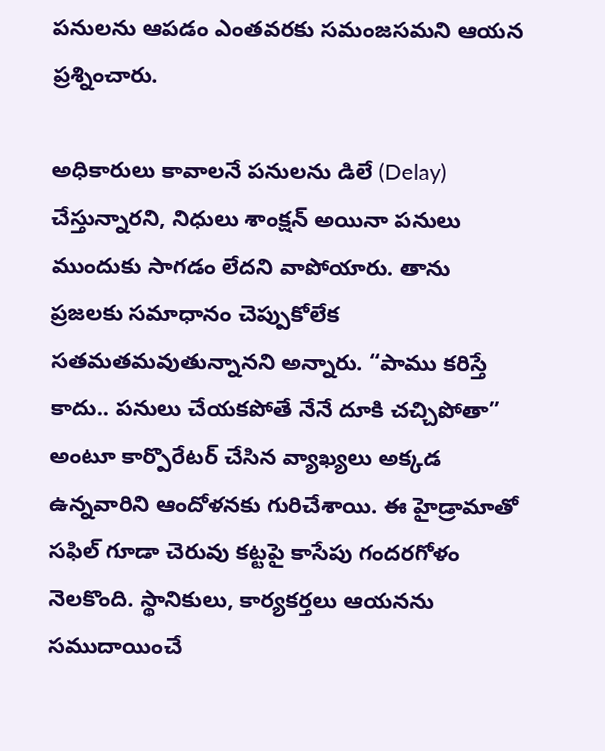పనులను ఆపడం ఎంతవరకు సమంజసమని ఆయన ప్రశ్నించారు.

అధికారులు కావాలనే పనులను డిలే (Delay) చేస్తున్నారని, నిధులు శాంక్షన్ అయినా పనులు ముందుకు సాగడం లేదని వాపోయారు. తాను ప్రజలకు సమాధానం చెప్పుకోలేక సతమతమవుతున్నానని అన్నారు. “పాము కరిస్తే కాదు.. పనులు చేయకపోతే నేనే దూకి చచ్చిపోతా” అంటూ కార్పొరేటర్ చేసిన వ్యాఖ్యలు అక్కడ ఉన్నవారిని ఆందోళనకు గురిచేశాయి. ఈ హైడ్రామాతో సఫిల్ గూడా చెరువు కట్టపై కాసేపు గందరగోళం నెలకొంది. స్థానికులు, కార్యకర్తలు ఆయనను సముదాయించే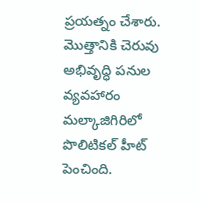ప్రయత్నం చేశారు. మొత్తానికి చెరువు అభివృద్ధి పనుల వ్యవహారం మల్కాజిగిరిలో పొలిటికల్ హీట్ పెంచింది.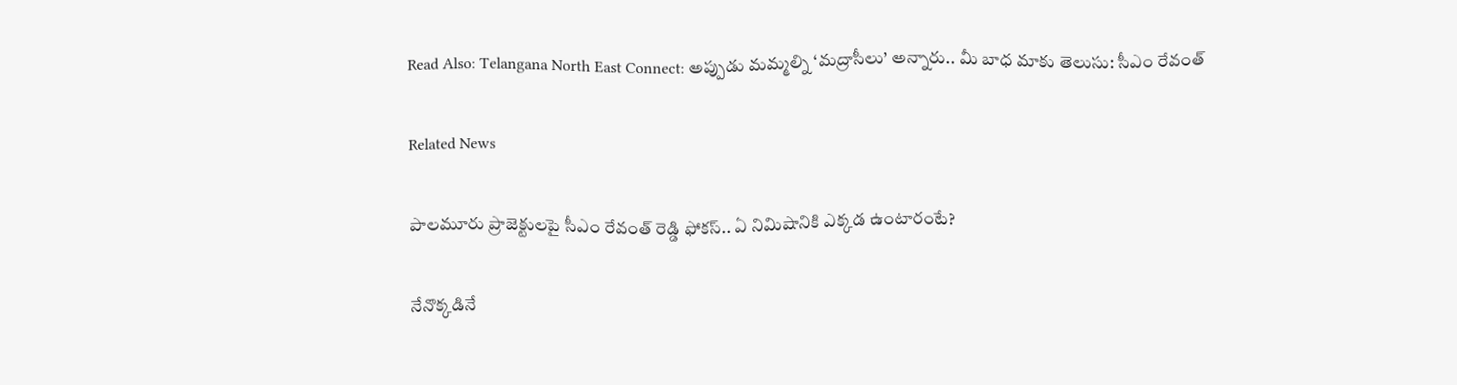Read Also: Telangana North East Connect: అప్పుడు మమ్మల్ని ‘మద్రాసీలు’ అన్నారు.. మీ బాధ మాకు తెలుసు: సీఎం రేవంత్

Related News

పాలమూరు ప్రాజెక్టులపై సీఎం రేవంత్ రెడ్డి ఫోకస్.. ఏ నిమిషానికి ఎక్కడ ఉంటారంటే?

నేనొక్కడినే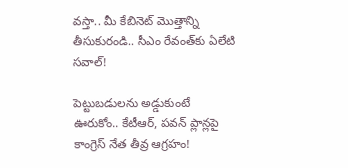వస్తా.. మీ కేబినెట్ మొత్తాన్ని తీసుకురండి.. సీఎం రేవంత్‌కు ఏలేటి సవాల్!

పెట్టుబడులను అడ్డుకుంటే ఊరుకోం.. కేటీఆర్, పవన్ ప్లాన్లపై కాంగ్రెస్ నేత తీవ్ర ఆగ్రహం!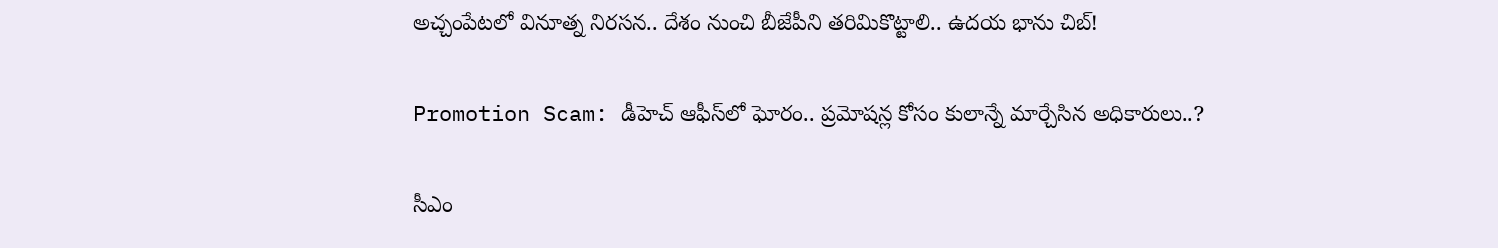అచ్చంపేటలో వినూత్న నిరసన.. దేశం నుంచి బీజేపీని తరిమికొట్టాలి.. ఉదయ భాను చిబ్!

Promotion Scam: డీహెచ్ ఆఫీస్‌లో ఘోరం.. ప్రమోషన్ల కోసం కులాన్నే మార్చేసిన అధికారులు..?

సీఎం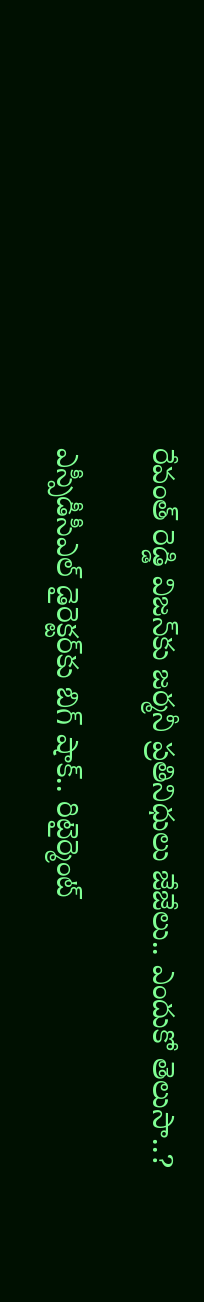రేవంత్ రెడ్డి విజన్‌కు జర్మనీ ప్రతినిధులు జేజేలు.. ఎందుకో తెలుసా..?

ఎస్పీడీసీఎల్ డైరెక్టర్‌కు బిగ్ షాక్.. రిటైర్మెంట్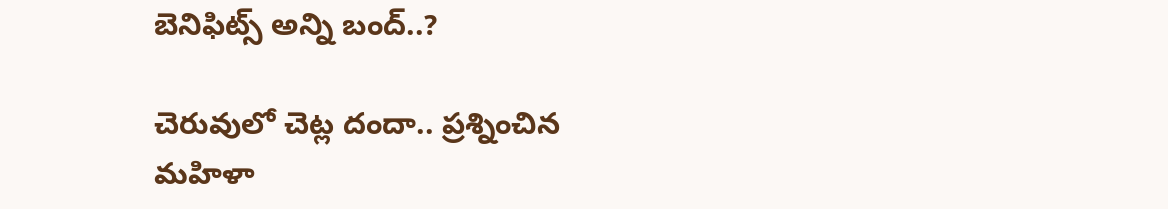బెనిఫిట్స్ అన్ని బంద్..?

చెరువులో చెట్ల దందా.. ప్రశ్నించిన మహిళా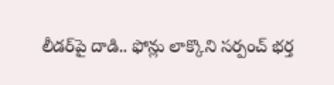లీడర్‌పై దాడి.. ఫోన్లు లాక్కొని సర్పంచ్ భర్త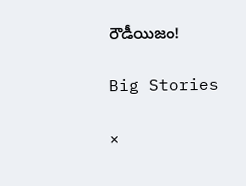రౌడీయిజం!

Big Stories

×